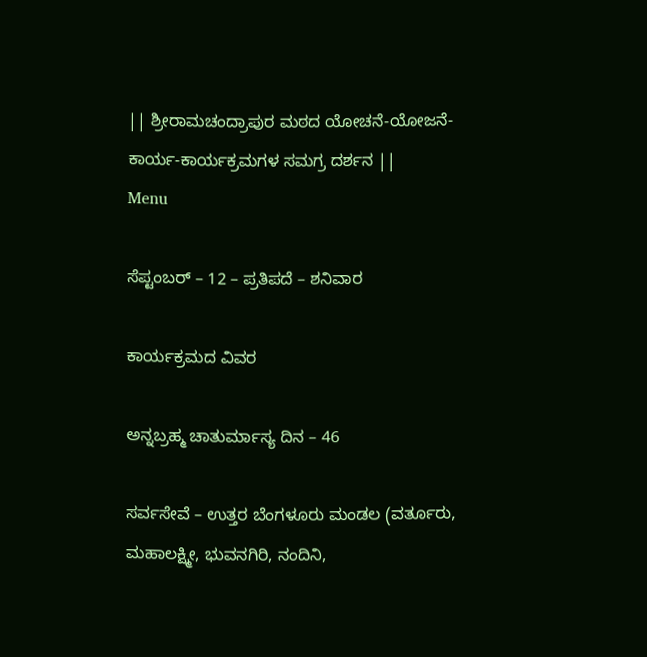|| ಶ್ರೀರಾಮಚಂದ್ರಾಪುರ ಮಠದ ಯೋಚನೆ-ಯೋಜನೆ-ಕಾರ್ಯ-ಕಾರ್ಯಕ್ರಮಗಳ ಸಮಗ್ರ ದರ್ಶನ ||
Menu

ಸೆಪ್ಟಂಬರ್ – 12 – ಪ್ರತಿಪದೆ – ಶನಿವಾರ

ಕಾರ್ಯಕ್ರಮದ ವಿವರ

ಅನ್ನಬ್ರಹ್ಮ ಚಾತುರ್ಮಾಸ್ಯ ದಿನ – 46

ಸರ್ವಸೇವೆ – ಉತ್ತರ ಬೆಂಗಳೂರು ಮಂಡಲ (ವರ್ತೂರು, ಮಹಾಲಕ್ಷ್ಮೀ, ಭುವನಗಿರಿ, ನಂದಿನಿ,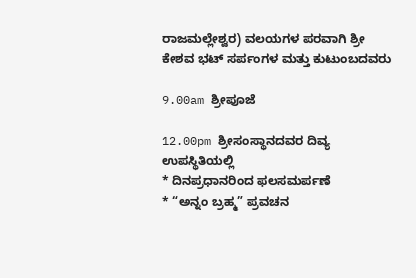ರಾಜಮಲ್ಲೇಶ್ವರ) ವಲಯಗಳ ಪರವಾಗಿ ಶ್ರೀ ಕೇಶವ ಭಟ್ ಸರ್ಪಂಗಳ ಮತ್ತು ಕುಟುಂಬದವರು

9.00am ಶ್ರೀಪೂಜೆ

12.00pm ಶ್ರೀಸಂಸ್ಥಾನದವರ ದಿವ್ಯ ಉಪಸ್ಥಿತಿಯಲ್ಲಿ
* ದಿನಪ್ರಧಾನರಿಂದ ಫಲಸಮರ್ಪಣೆ
* “ಅನ್ನಂ ಬ್ರಹ್ಮ” ಪ್ರವಚನ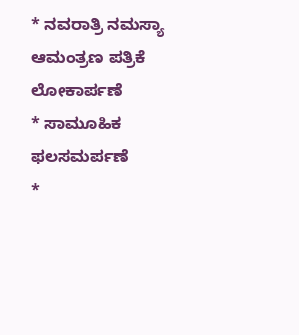* ನವರಾತ್ರಿ ನಮಸ್ಯಾ ಆಮಂತ್ರಣ ಪತ್ರಿಕೆ ಲೋಕಾರ್ಪಣೆ
* ಸಾಮೂಹಿಕ ಫಲಸಮರ್ಪಣೆ
*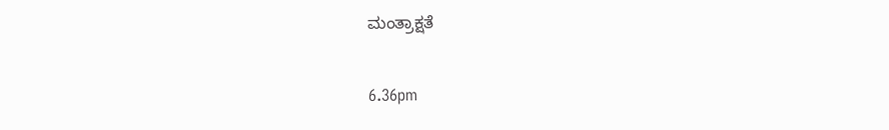ಮಂತ್ರಾಕ್ಷತೆ

6.36pm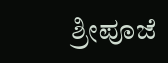ಶ್ರೀಪೂಜೆ